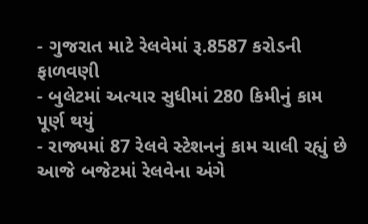- ગુજરાત માટે રેલવેમાં રૂ.8587 કરોડની ફાળવણી
- બુલેટમાં અત્યાર સુધીમાં 280 કિમીનું કામ પૂર્ણ થયું
- રાજ્યમાં 87 રેલવે સ્ટેશનનું કામ ચાલી રહ્યું છે
આજે બજેટમાં રેલવેના અંગે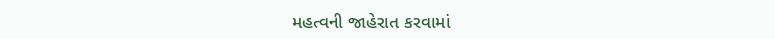મહત્વની જાહેરાત કરવામાં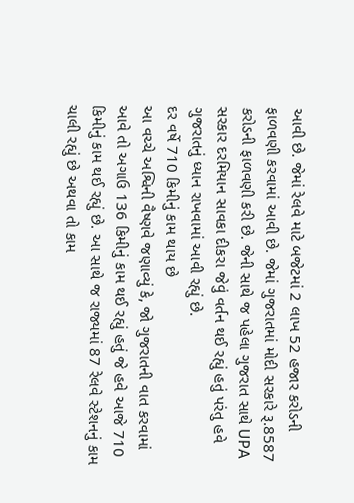આવી છે. જેમાં રેલવે માટે બજેટમાં 2 લાખ 52 હજાર કરોડની ફાળવણી કરવામાં આવી છે. જેમાં ગુજરાતમાં મોદી સરકારે રૂ.8587 કરોડની ફાળવણી કરી છે. જેની સાથે જ પહેલા ગુજરાત સાથે UPA સરકાર દરમિયાન સાવકા દીકરા જેવું વર્તન થઈ રહ્યું હતું પરંતુ હવે ગુજરાતનું ધ્યાન રાખવામાં આવી રહ્યું છે.
દર વર્ષે 710 કિમીનું કામ થાય છે
આ વચ્ચે અશ્વિની વૈષ્ણવે જણાવ્યું કે, જો ગુજરાતની વાત કરવામાં આવે તો અગાઉ 136 કિમીનું કામ થઈ રહ્યું હતું જે હવે આજે 710 કિમીનું કામ થઈ રહ્યું છે. આ સાથે જ રાજ્યમાં 87 રેલવે સ્ટેશનનું કામ ચાલી રહ્યું છે અથવા તો કામ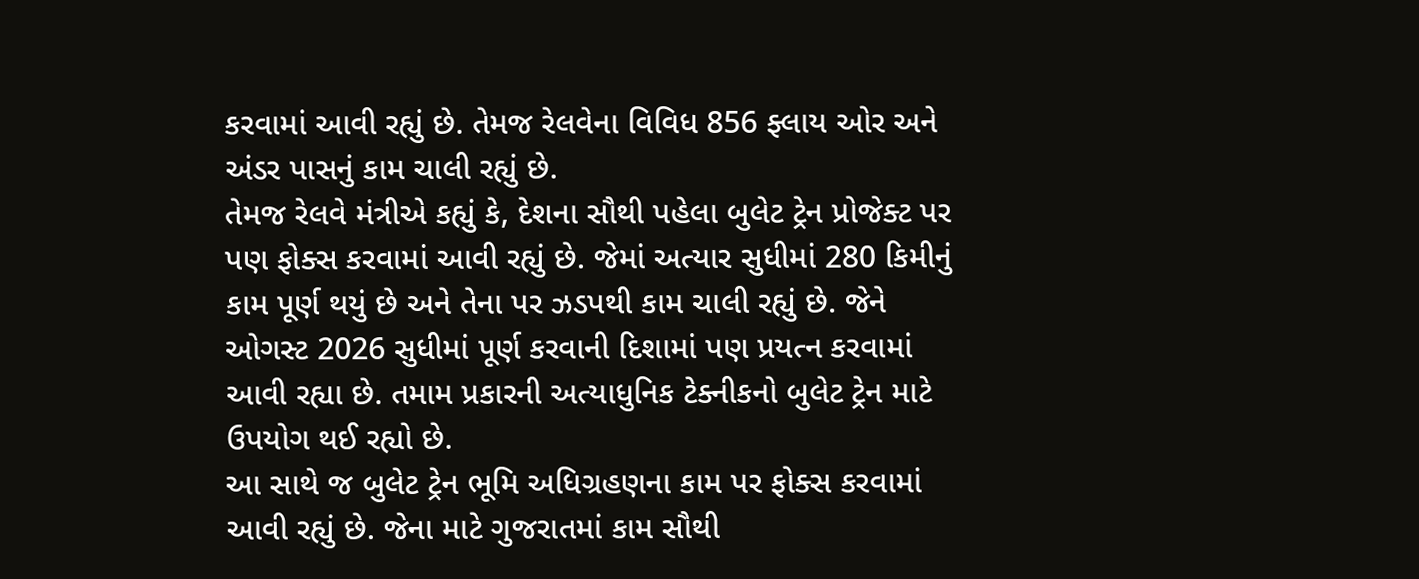કરવામાં આવી રહ્યું છે. તેમજ રેલવેના વિવિધ 856 ફ્લાય ઓર અને અંડર પાસનું કામ ચાલી રહ્યું છે.
તેમજ રેલવે મંત્રીએ કહ્યું કે, દેશના સૌથી પહેલા બુલેટ ટ્રેન પ્રોજેક્ટ પર પણ ફોક્સ કરવામાં આવી રહ્યું છે. જેમાં અત્યાર સુધીમાં 280 કિમીનું કામ પૂર્ણ થયું છે અને તેના પર ઝડપથી કામ ચાલી રહ્યું છે. જેને ઓગસ્ટ 2026 સુધીમાં પૂર્ણ કરવાની દિશામાં પણ પ્રયત્ન કરવામાં આવી રહ્યા છે. તમામ પ્રકારની અત્યાધુનિક ટેક્નીકનો બુલેટ ટ્રેન માટે ઉપયોગ થઈ રહ્યો છે.
આ સાથે જ બુલેટ ટ્રેન ભૂમિ અધિગ્રહણના કામ પર ફોક્સ કરવામાં આવી રહ્યું છે. જેના માટે ગુજરાતમાં કામ સૌથી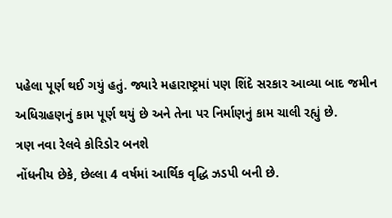પહેલા પૂર્ણ થઈ ગયું હતું. જ્યારે મહારાષ્ટ્રમાં પણ શિંદે સરકાર આવ્યા બાદ જમીન અધિગ્રહણનું કામ પૂર્ણ થયું છે અને તેના પર નિર્માણનું કામ ચાલી રહ્યું છે.
ત્રણ નવા રેલવે કોરિડોર બનશે
નોંધનીય છેકે, છેલ્લા 4 વર્ષમાં આર્થિક વૃદ્ધિ ઝડપી બની છે.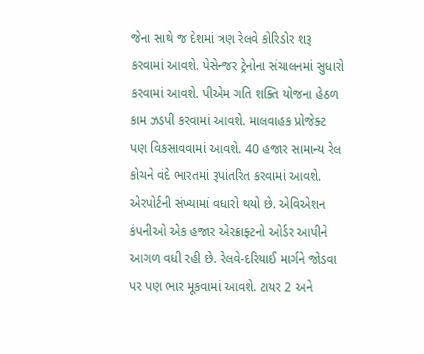જેના સાથે જ દેશમાં ત્રણ રેલવે કોરિડોર શરૂ કરવામાં આવશે. પેસેન્જર ટ્રેનોના સંચાલનમાં સુધારો કરવામાં આવશે. પીએમ ગતિ શક્તિ યોજના હેઠળ કામ ઝડપી કરવામાં આવશે. માલવાહક પ્રોજેક્ટ પણ વિકસાવવામાં આવશે. 40 હજાર સામાન્ય રેલ કોચને વંદે ભારતમાં રૂપાંતરિત કરવામાં આવશે. એરપોર્ટની સંખ્યામાં વધારો થયો છે. એવિએશન કંપનીઓ એક હજાર એરક્રાફ્ટનો ઓર્ડર આપીને આગળ વધી રહી છે. રેલવે-દરિયાઈ માર્ગને જોડવા પર પણ ભાર મૂકવામાં આવશે. ટાયર 2 અને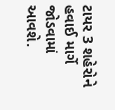ટાયર 3 શહેરોને હવાઈ માર્ગે જોડવામાં આવશે.